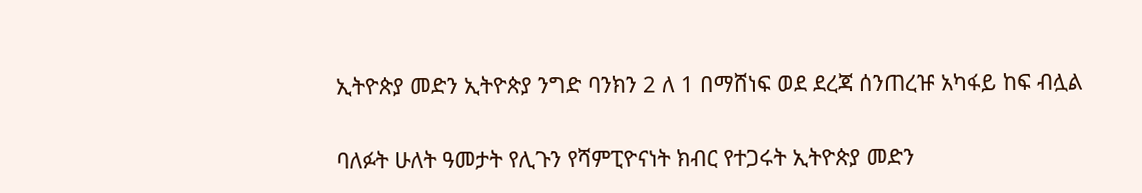ኢትዮጵያ መድን ኢትዮጵያ ንግድ ባንክን 2 ለ 1 በማሸነፍ ወደ ደረጃ ሰንጠረዡ አካፋይ ከፍ ብሏል

ባለፉት ሁለት ዓመታት የሊጉን የሻምፒዮናነት ክብር የተጋሩት ኢትዮጵያ መድን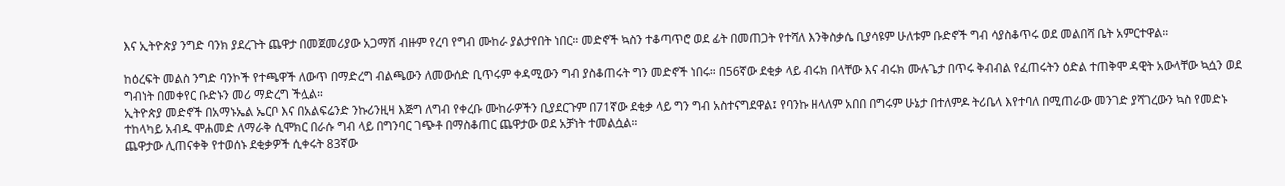እና ኢትዮጵያ ንግድ ባንክ ያደረጉት ጨዋታ በመጀመሪያው አጋማሽ ብዙም የረባ የግብ ሙከራ ያልታየበት ነበር። መድኖች ኳስን ተቆጣጥሮ ወደ ፊት በመጠጋት የተሻለ እንቅስቃሴ ቢያሳዩም ሁለቱም ቡድኖች ግብ ሳያስቆጥሩ ወደ መልበሻ ቤት አምርተዋል።

ከዕረፍት መልስ ንግድ ባንኮች የተጫዋች ለውጥ በማድረግ ብልጫውን ለመውሰድ ቢጥሩም ቀዳሚውን ግብ ያስቆጠሩት ግን መድኖች ነበሩ። በ56ኛው ደቂቃ ላይ ብሩክ በላቸው እና ብሩክ ሙሉጌታ በጥሩ ቅብብል የፈጠሩትን ዕድል ተጠቅሞ ዳዊት አውላቸው ኳሷን ወደ ግብነት በመቀየር ቡድኑን መሪ ማድረግ ችሏል።
ኢትዮጵያ መድኖች በአማኑኤል ኤርቦ እና በአልፍሬንድ ንኩሪንዚዛ እጅግ ለግብ የቀረቡ ሙከራዎችን ቢያደርጉም በ71ኛው ደቂቃ ላይ ግን ግብ አስተናግደዋል፤ የባንኩ ዘላለም አበበ በግሩም ሁኔታ በተለምዶ ትሪቤላ እየተባለ በሚጠራው መንገድ ያሻገረውን ኳስ የመድኑ ተከላካይ አብዱ ሞሐመድ ለማራቅ ሲሞክር በራሱ ግብ ላይ በግንባር ገጭቶ በማስቆጠር ጨዋታው ወደ አቻነት ተመልሷል።
ጨዋታው ሊጠናቀቅ የተወሰኑ ደቂቃዎች ሲቀሩት 83ኛው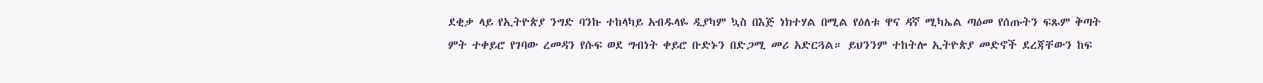ደቂቃ ላይ የኢትዮጵያ ንግድ ባንኩ ተከላካይ አብዱላዬ ዲያካም ኳስ በእጅ ነክተሃል በሚል የዕለቱ ዋና ዳኛ ሚካኤል ጣዕመ የሰጡትን ፍጹም ቅጣት ምት ተቀይሮ የገባው ረመዳን የሱፍ ወደ ግብነት ቀይሮ ቡድኑን በድጋሚ መሪ አድርጓል። ይህንንም ተከትሎ ኢትዮጵያ መድኖች ደረጃቸውን ከፍ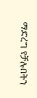ማድረግ የቻሉበትን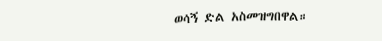ወሳኝ ድል አስመዝግበዋል።